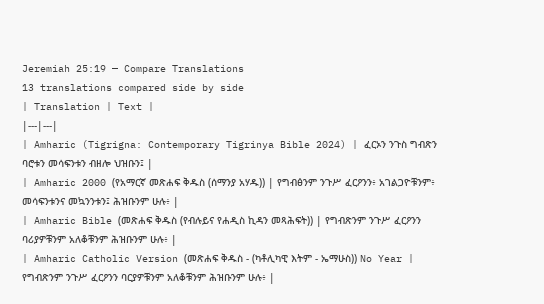Jeremiah 25:19 — Compare Translations
13 translations compared side by side
| Translation | Text |
|---|---|
| Amharic (Tigrigna: Contemporary Tigrinya Bible 2024) | ፈርኦን ንጉስ ግብጽን ባሮቱን መሳፍንቱን ብዘሎ ህዝቡን፤ |
| Amharic 2000 (የአማርኛ መጽሐፍ ቅዱስ (ሰማንያ አሃዱ)) | የግብፅንም ንጉሥ ፈርዖንን፥ አገልጋዮቹንም፥ መሳፍንቱንና መኳንንቱን፤ ሕዝቡንም ሁሉ፥ |
| Amharic Bible (መጽሐፍ ቅዱስ (የብሉይና የሐዲስ ኪዳን መጻሕፍት)) | የግብጽንም ንጉሥ ፈርዖንን ባሪያዎቹንም አለቆቹንም ሕዝቡንም ሁሉ፥ |
| Amharic Catholic Version (መጽሐፍ ቅዱስ - (ካቶሊካዊ እትም - ኤማሁስ)) No Year | የግብጽንም ንጉሥ ፈርዖንን ባርያዎቹንም አለቆቹንም ሕዝቡንም ሁሉ፥ |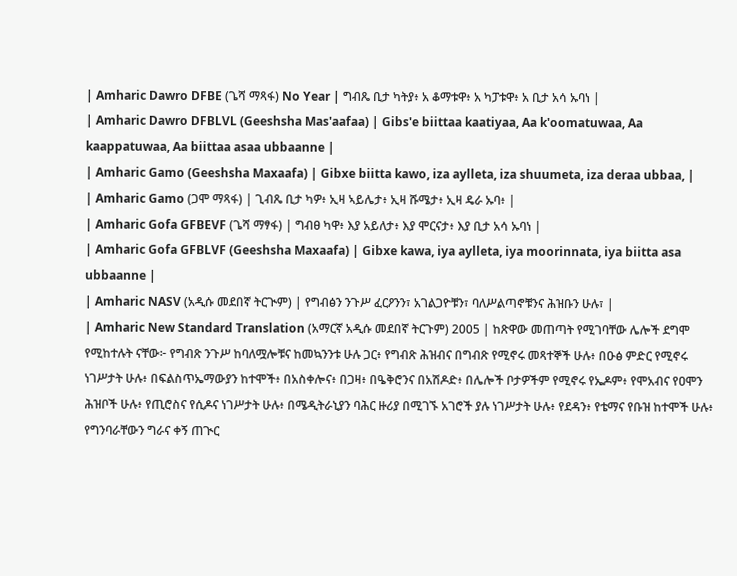| Amharic Dawro DFBE (ጌሻ ማጻፋ) No Year | ግብጼ ቢታ ካትያ፥ አ ቆማቱዋ፥ አ ካፓቱዋ፥ አ ቢታ አሳ ኡባነ |
| Amharic Dawro DFBLVL (Geeshsha Mas'aafaa) | Gibs'e biittaa kaatiyaa, Aa k'oomatuwaa, Aa kaappatuwaa, Aa biittaa asaa ubbaanne |
| Amharic Gamo (Geeshsha Maxaafa) | Gibxe biitta kawo, iza aylleta, iza shuumeta, iza deraa ubbaa, |
| Amharic Gamo (ጋሞ ማጻፋ) | ጊብጼ ቢታ ካዎ፥ ኢዛ ኣይሌታ፥ ኢዛ ሹሜታ፥ ኢዛ ዴራ ኡባ፥ |
| Amharic Gofa GFBEVF (ጌሻ ማፃፋ) | ግብፀ ካዋ፥ እያ አይለታ፥ እያ ሞርናታ፥ እያ ቢታ አሳ ኡባነ |
| Amharic Gofa GFBLVF (Geeshsha Maxaafa) | Gibxe kawa, iya aylleta, iya moorinnata, iya biitta asa ubbaanne |
| Amharic NASV (አዲሱ መደበኛ ትርጒም) | የግብፅን ንጉሥ ፈርዖንን፣ አገልጋዮቹን፣ ባለሥልጣኖቹንና ሕዝቡን ሁሉ፣ |
| Amharic New Standard Translation (አማርኛ አዲሱ መደበኛ ትርጉም) 2005 | ከጽዋው መጠጣት የሚገባቸው ሌሎች ደግሞ የሚከተሉት ናቸው፦ የግብጽ ንጉሥ ከባለሟሎቹና ከመኳንንቱ ሁሉ ጋር፥ የግብጽ ሕዝብና በግብጽ የሚኖሩ መጻተኞች ሁሉ፥ በዑፅ ምድር የሚኖሩ ነገሥታት ሁሉ፥ በፍልስጥኤማውያን ከተሞች፥ በአስቀሎና፥ በጋዛ፥ በዔቅሮንና በአሽዶድ፥ በሌሎች ቦታዎችም የሚኖሩ የኤዶም፥ የሞአብና የዐሞን ሕዝቦች ሁሉ፥ የጢሮስና የሲዶና ነገሥታት ሁሉ፥ በሜዲትራኒያን ባሕር ዙሪያ በሚገኙ አገሮች ያሉ ነገሥታት ሁሉ፥ የደዳን፥ የቴማና የቡዝ ከተሞች ሁሉ፥ የግንባራቸውን ግራና ቀኝ ጠጒር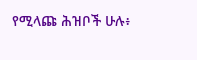የሚላጩ ሕዝቦች ሁሉ፥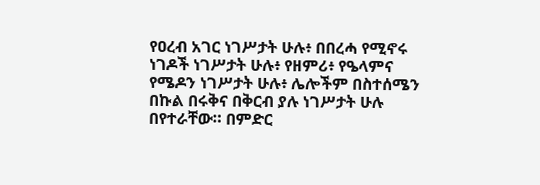የዐረብ አገር ነገሥታት ሁሉ፥ በበረሓ የሚኖሩ ነገዶች ነገሥታት ሁሉ፥ የዘምሪ፥ የዔላምና የሜዶን ነገሥታት ሁሉ፥ ሌሎችም በስተሰሜን በኩል በሩቅና በቅርብ ያሉ ነገሥታት ሁሉ በየተራቸው። በምድር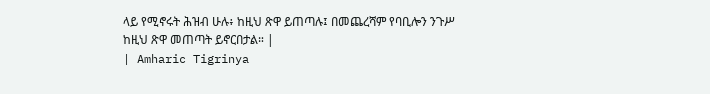ላይ የሚኖሩት ሕዝብ ሁሉ፥ ከዚህ ጽዋ ይጠጣሉ፤ በመጨረሻም የባቢሎን ንጉሥ ከዚህ ጽዋ መጠጣት ይኖርበታል። |
| Amharic Tigrinya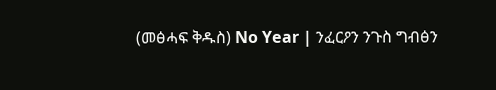(መፅሓፍ ቅዱስ) No Year | ንፈርዖን ንጉስ ግብፅን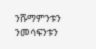ንሹማምንቱን ንመሳፍንቱን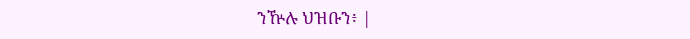ንዅሉ ህዝቡን፥ |